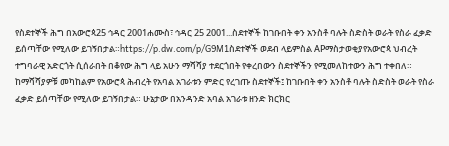የስደተኞች ሕግ በአውሮጳ25 ኅዳር 2001ሐሙስ፣ ኅዳር 25 2001...ስደተኞች ከገቡበት ቀን አንስቶ ባሉት ስድስት ወራት የስራ ፈቃድ ይሰጣቸው የሚለው ይገኝበታል።https://p.dw.com/p/G9M1ስደተኞች ወደብ ላይምስል APማስታወቂያየአውሮጳ ህብረት ተግባራዊ አድርጎት ሲሰራበት በቆየው ሕግ ላይ አሁን ማሻሻያ ተደርጎበት የቀረበውን ስደተኞችን የሚመለከተውን ሕግ ተቀበለ። ከማሻሻያዎቹ መካከልም የአውሮጳ ሕብረት የአባል አገራቱን ምድር የረገጡ ስደተኞች፤ ከገቡበት ቀን አንስቶ ባሉት ስድስት ወራት የስራ ፈቃድ ይሰጣቸው የሚለው ይገኝበታል። ሁኔታው በአንዳንድ አባል አገራቱ ዘንድ ክርክር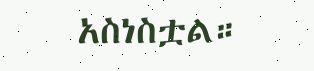አስነስቷል።